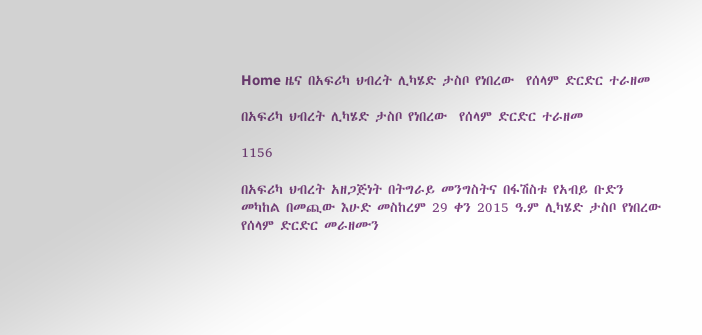Home ዜና በአፍሪካ ህብረት ሊካሄድ ታስቦ የነበረው  የሰላም ድርድር ተራዘመ

በአፍሪካ ህብረት ሊካሄድ ታስቦ የነበረው  የሰላም ድርድር ተራዘመ

1156

በአፍሪካ ህብረት አዘጋጅነት በትግራይ መንግስትና በፋሽስቱ የአብይ ቡድን መካከል በመጪው እሁድ መስከረም 29 ቀን 2015 ዓ.ም ሊካሄድ ታስቦ የነበረው የሰላም ድርድር መራዘሙን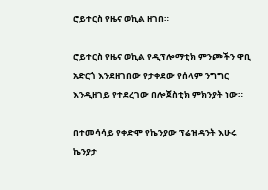ሮይተርስ የዜና ወኪል ዘገበ።

ሮይተርስ የዜና ወኪል የዲፕሎማቲክ ምንጮችን ዋቢ አድርጎ እንደዘገበው የታቀደው የሰላም ንግግር እንዲዘገይ የተደረገው በሎጀስቲክ ምክንያት ነው።

በተመሳሳይ የቀድሞ የኬንያው ፕሬዝዳንት እሁሩ ኬንያታ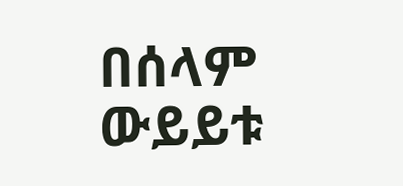በሰላም ውይይቱ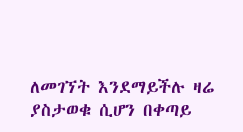ለመገኘት እንደማይችሉ ዛሬ ያስታወቁ ሲሆን በቀጣይ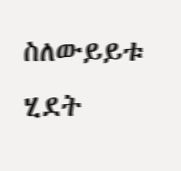ስለውይይቱ ሂደት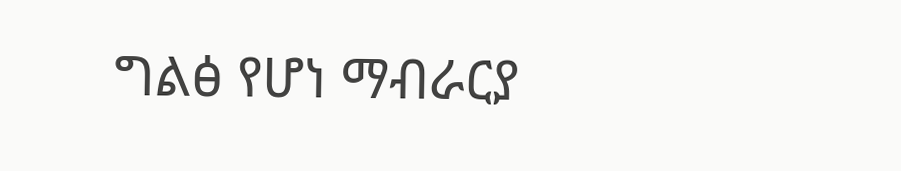ግልፅ የሆነ ማብራርያ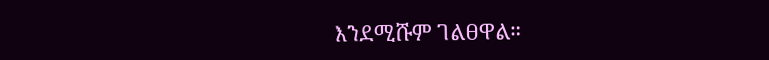እንደሚሹም ገልፀዋል።